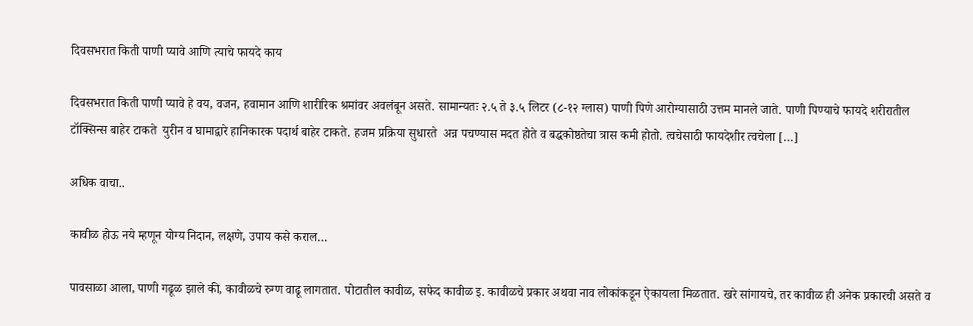दिवसभरात किती पाणी प्यावे आणि त्याचे फायदे काय

दिवसभरात किती पाणी प्यावे हे वय, वजन, हवामान आणि शारीरिक श्रमांवर अवलंबून असते. सामान्यतः २.५ ते ३.५ लिटर (८-१२ ग्लास) पाणी पिणे आरोग्यासाठी उत्तम मानले जाते. पाणी पिण्याचे फायदे शरीरातील टॉक्सिन्स बाहेर टाकते  युरीन व घामाद्वारे हानिकारक पदार्थ बाहेर टाकते. हजम प्रक्रिया सुधारते  अन्न पचण्यास मदत होते व बद्धकोष्ठतेचा त्रास कमी होतो. त्वचेसाठी फायदेशीर त्वचेला […]

अधिक वाचा..

कावीळ होऊ नये म्हणून योग्य निदान, लक्षणे, उपाय कसे कराल…

पावसाळा आला, पाणी गढूळ झाले की, कावीळचे रुग्ण वाढू लागतात. पोटातील कावीळ, सफेद कावीळ इ. कावीळचे प्रकार अथवा नाव लोकांकडून ऐकायला मिळतात. खरे सांगायचे, तर कावीळ ही अनेक प्रकारची असते व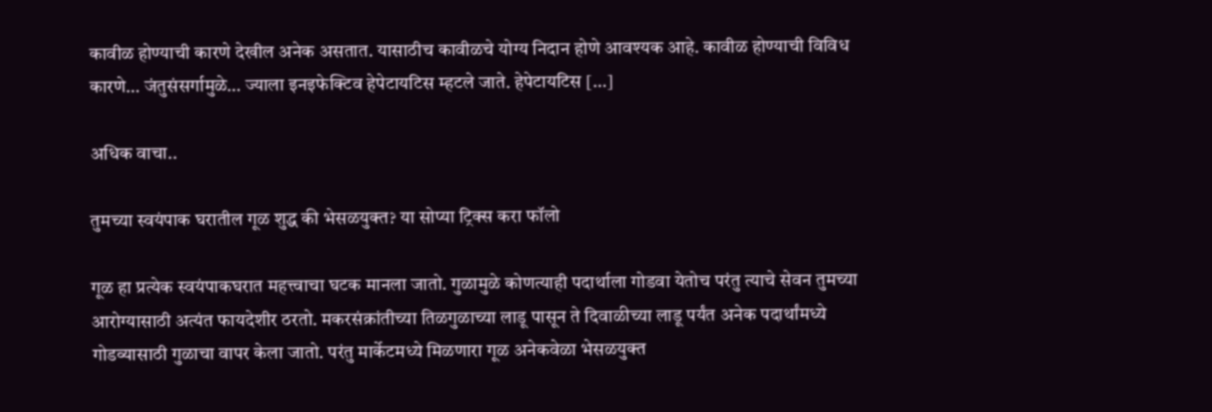कावीळ होण्याची कारणे देखील अनेक असतात. यासाठीच कावीळचे योग्य निदान होणे आवश्यक आहे. कावीळ होण्याची विविध कारणे… जंतुसंसर्गामुळे… ज्याला इनइफेक्टिव हेपेटायटिस म्हटले जाते. हेपेटायटिस […]

अधिक वाचा..

तुमच्या स्वयंपाक घरातील गूळ शुद्ध की भेसळयुक्त? या सोप्या ट्रिक्स करा फॉलो

गूळ हा प्रत्येक स्वयंपाकघरात महत्त्वाचा घटक मानला जातो. गुळामुळे कोणत्याही पदार्थाला गोडवा येतोच परंतु त्याचे सेवन तुमच्या आरोग्यासाठी अत्यंत फायदेशीर ठरतो. मकरसंक्रांतीच्या तिळगुळाच्या लाडू पासून ते दिवाळीच्या लाडू पर्यंत अनेक पदार्थांमध्ये गोडव्यासाठी गुळाचा वापर केला जातो. परंतु मार्केटमध्ये मिळणारा गूळ अनेकवेळा भेसळयुक्त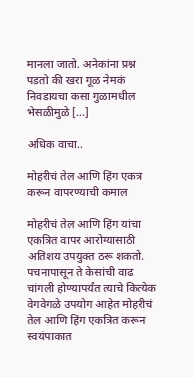मानला जातो. अनेकांना प्रश्न पडतो की खरा गूळ नेमकं निवडायचा कसा गुळामधील भेसळीमुळे […]

अधिक वाचा..

मोहरीचं तेल आणि हिंग एकत्र करून वापरण्याची कमाल

मोहरीचं तेल आणि हिंग यांचा एकत्रित वापर आरोग्यासाठी अतिशय उपयुक्त ठरू शकतो. पचनापासून ते केसांची वाढ चांगली होण्यापर्यंत त्याचे कित्येक वेगवेगळे उपयोग आहेत मोहरीचं तेल आणि हिंग एकत्रित करून स्वयंपाकात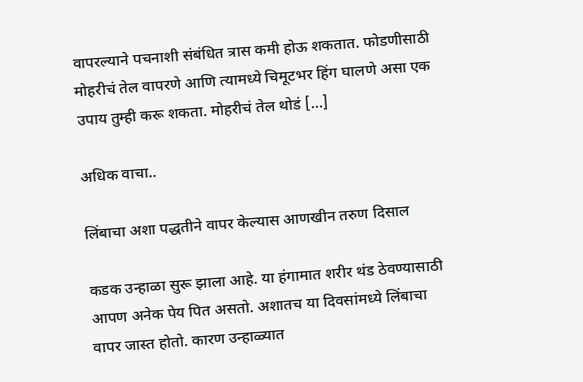वापरल्याने पचनाशी संबंधित त्रास कमी होऊ शकतात. फोडणीसाठी मोहरीचं तेल वापरणे आणि त्यामध्ये चिमूटभर हिंग घालणे असा एक उपाय तुम्ही करू शकता. मोहरीचं तेल थोडं […]

अधिक वाचा..

लिंबाचा अशा पद्धतीने वापर केल्यास आणखीन तरुण दिसाल

कडक उन्हाळा सुरू झाला आहे. या हंगामात शरीर थंड ठेवण्यासाठी आपण अनेक पेय पित असतो. अशातच या दिवसांमध्ये लिंबाचा वापर जास्त होतो. कारण उन्हाळ्यात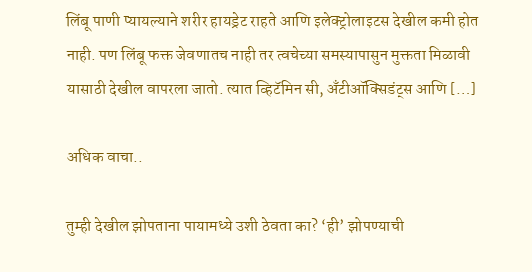लिंबू पाणी प्यायल्याने शरीर हायड्रेट राहते आणि इलेक्ट्रोलाइटस देखील कमी होत नाही. पण लिंबू फक्त जेवणातच नाही तर त्वचेच्या समस्यापासुन मुक्तता मिळावी यासाठी देखील वापरला जातो. त्यात व्हिटॅमिन सी, अँटीऑक्सिडंट्स आणि […]

अधिक वाचा..

तुम्ही देखील झोपताना पायामध्ये उशी ठेवता का? ‘ही’ झोपण्याची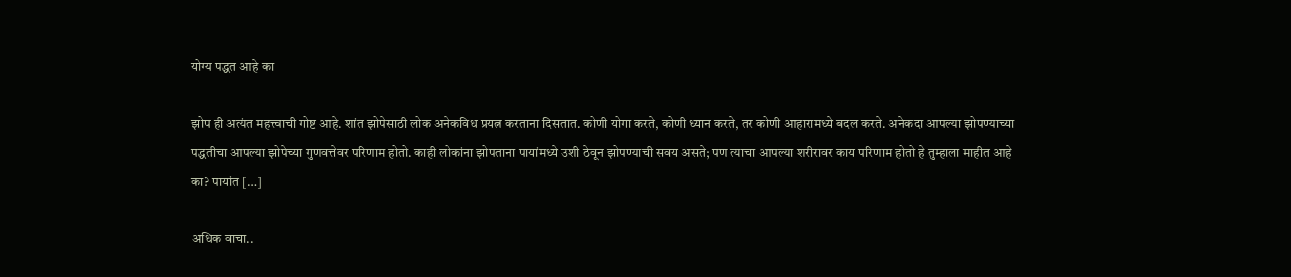योग्य पद्धत आहे का

झोप ही अत्यंत महत्त्वाची गोष्ट आहे. शांत झोपेसाठी लोक अनेकविध प्रयत्न करताना दिसतात. कोणी योगा करते, कोणी ध्यान करते, तर कोणी आहारामध्ये बदल करते. अनेकदा आपल्या झोपण्याच्या पद्धतीचा आपल्या झोपेच्या गुणवत्तेवर परिणाम होतो. काही लोकांना झोपताना पायांमध्ये उशी ठेवून झोपण्याची सवय असते; पण त्याचा आपल्या शरीरावर काय परिणाम होतो हे तुम्हाला माहीत आहे का? पायांत […]

अधिक वाचा..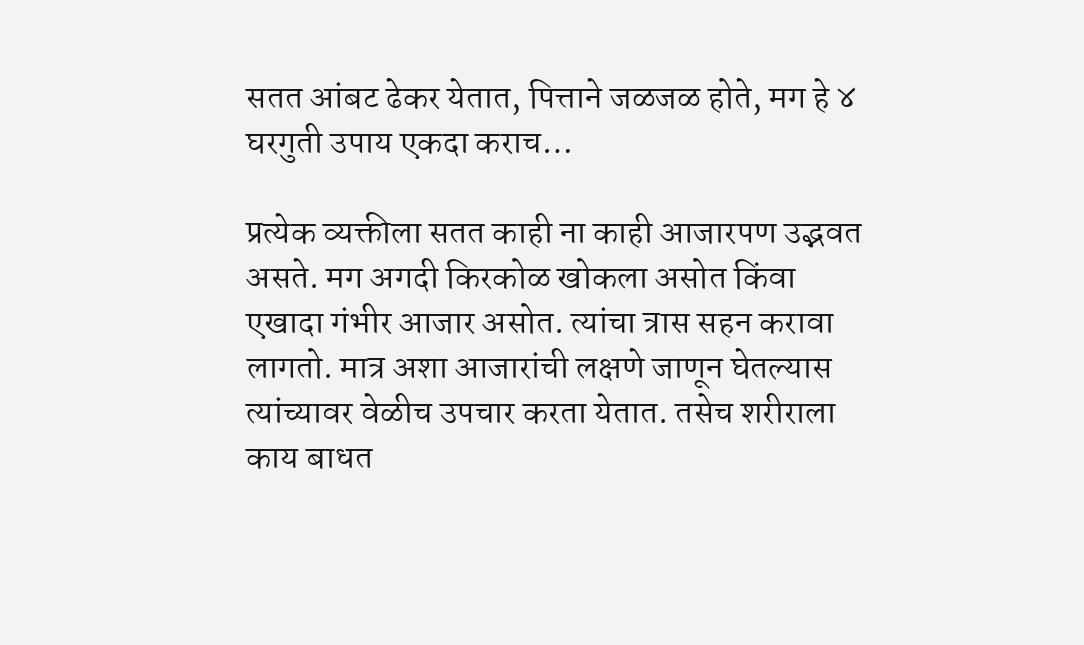सतत आंबट ढेकर येतात, पित्ताने जळजळ होते, मग हे ४ घरगुती उपाय एकदा कराच…

प्रत्येक व्यक्तीला सतत काही ना काही आजारपण उद्भवत असते. मग अगदी किरकोळ खोकला असोत किंवा एखादा गंभीर आजार असोत. त्यांचा त्रास सहन करावा लागतो. मात्र अशा आजारांची लक्षणे जाणून घेतल्यास त्यांच्यावर वेळीच उपचार करता येतात. तसेच शरीराला काय बाधत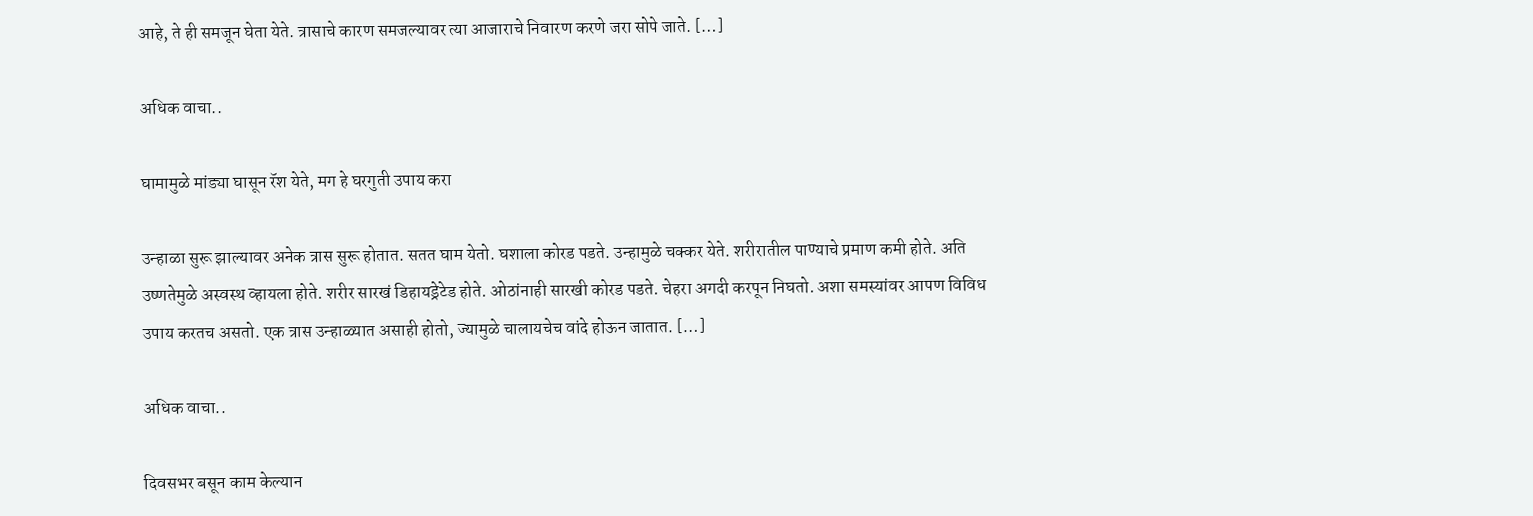आहे, ते ही समजून घेता येते. त्रासाचे कारण समजल्यावर त्या आजाराचे निवारण करणे जरा सोपे जाते. […]

अधिक वाचा..

घामामुळे मांड्या घासून रॅश येते, मग हे घरगुती उपाय करा

उन्हाळा सुरू झाल्यावर अनेक त्रास सुरू होतात. सतत घाम येतो. घशाला कोरड पडते. उन्हामुळे चक्कर येते. शरीरातील पाण्याचे प्रमाण कमी होते. अति उष्णतेमुळे अस्वस्थ व्हायला होते. शरीर सारखं डिहायड्रेटेड होते. ओठांनाही सारखी कोरड पडते. चेहरा अगदी करपून निघतो. अशा समस्यांवर आपण विविध उपाय करतच असतो. एक त्रास उन्हाळ्यात असाही होतो, ज्यामुळे चालायचेच वांदे होऊन जातात. […]

अधिक वाचा..

दिवसभर बसून काम केल्यान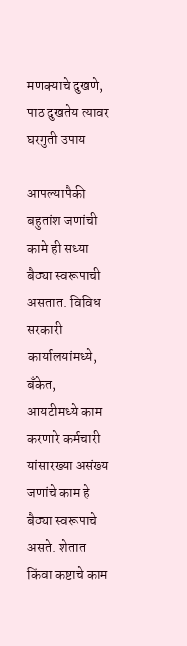मणक्याचे दुखणे, पाठ दुखतेय त्यावर घरगुती उपाय

आपल्यापैकी बहुतांश जणांची कामे ही सध्या बैठ्या स्वरूपाची असतात. विविध सरकारी कार्यालयांमध्ये, बँकेत, आयटीमध्ये काम करणारे कर्मचारी यांसारख्या असंख्य जणांचे काम हे बैठ्या स्वरूपाचे असते. शेतात किंवा कष्टाचे काम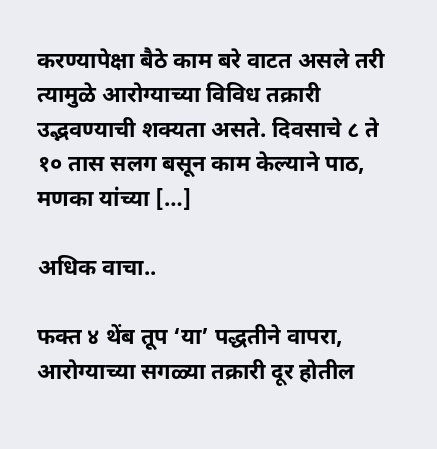करण्यापेक्षा बैठे काम बरे वाटत असले तरी त्यामुळे आरोग्याच्या विविध तक्रारी उद्भवण्याची शक्यता असते. दिवसाचे ८ ते १० तास सलग बसून काम केल्याने पाठ, मणका यांच्या […]

अधिक वाचा..

फक्त ४ थेंब तूप ‘या’ पद्धतीने वापरा, आरोग्याच्या सगळ्या तक्रारी दूर होतील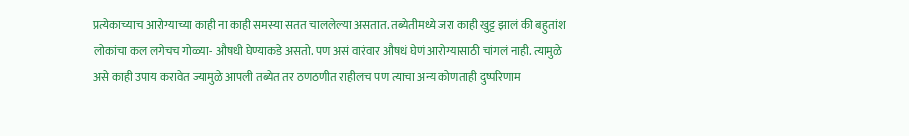प्रत्येकाच्याच आरोग्याच्या काही ना काही समस्या सतत चाललेल्या असतात. तब्येतीमध्ये जरा काही खुट्ट झालं की बहुतांश लोकांचा कल लगेचच गोळ्या- औषधी घेण्याकडे असतो. पण असं वारंवार औषधं घेणं आरोग्यासाठी चांगलं नाही. त्यामुळे असे काही उपाय करावेत ज्यामुळे आपली तब्येत तर ठणठणीत राहीलच पण त्याचा अन्य कोणताही दुष्परिणाम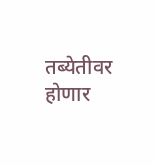तब्येतीवर होणार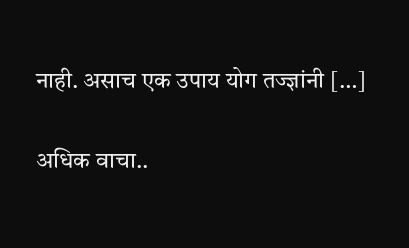नाही. असाच एक उपाय योग तज्ज्ञांनी […]

अधिक वाचा..